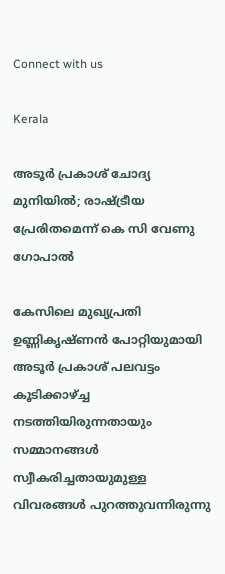Connect with us

Kerala

അടൂര്‍ പ്രകാശ് ചോദ്യ മുനിയില്‍; രാഷ്ട്രീയ പ്രേരിതമെന്ന് കെ സി വേണു ഗോപാല്‍

കേസിലെ മുഖ്യപ്രതി ഉണ്ണികൃഷ്ണന്‍ പോറ്റിയുമായി അടൂര്‍ പ്രകാശ് പലവട്ടം കൂടിക്കാഴ്ച്ച നടത്തിയിരുന്നതായും സമ്മാനങ്ങള്‍ സ്വീകരിച്ചതായുമുള്ള വിവരങ്ങള്‍ പുറത്തുവന്നിരുന്നു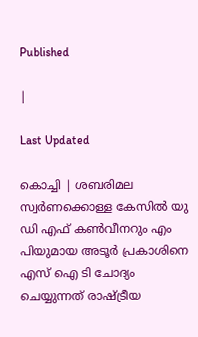Published

|

Last Updated

കൊച്ചി | ശബരിമല സ്വര്‍ണക്കൊള്ള കേസില്‍ യു ഡി എഫ് കണ്‍വീനറും എം പിയുമായ അടൂര്‍ പ്രകാശിനെ എസ് ഐ ടി ചോദ്യം ചെയ്യുന്നത് രാഷ്ട്രീയ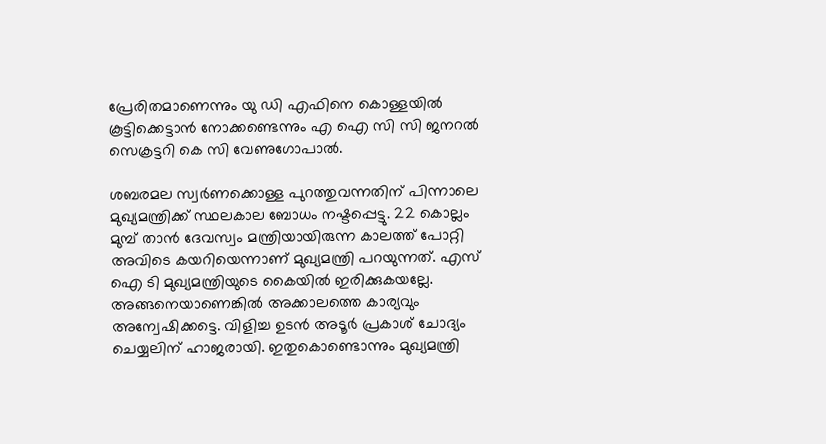പ്രേരിതമാണെന്നും യു ഡി എഫിനെ കൊള്ളയില്‍ കൂട്ടിക്കെട്ടാന്‍ നോക്കണ്ടെന്നും എ ഐ സി സി ജനറല്‍ സെക്രട്ടറി കെ സി വേണുഗോപാല്‍.

ശബരമല സ്വര്‍ണക്കൊള്ള പുറത്തുവന്നതിന് പിന്നാലെ മുഖ്യമന്ത്രിക്ക് സ്ഥലകാല ബോധം നഷ്ടപ്പെട്ടു. 22 കൊല്ലം മുമ്പ് താന്‍ ദേവസ്വം മന്ത്രിയായിരുന്ന കാലത്ത് പോറ്റി അവിടെ കയറിയെന്നാണ് മുഖ്യമന്ത്രി പറയുന്നത്. എസ് ഐ ടി മുഖ്യമന്ത്രിയുടെ കൈയില്‍ ഇരിക്കുകയല്ലേ. അങ്ങനെയാണെങ്കില്‍ അക്കാലത്തെ കാര്യവും അന്വേഷിക്കട്ടെ. വിളിച്ച ഉടന്‍ അടൂര്‍ പ്രകാശ് ചോദ്യം ചെയ്യലിന് ഹാജരായി. ഇതുകൊണ്ടൊന്നും മുഖ്യമന്ത്രി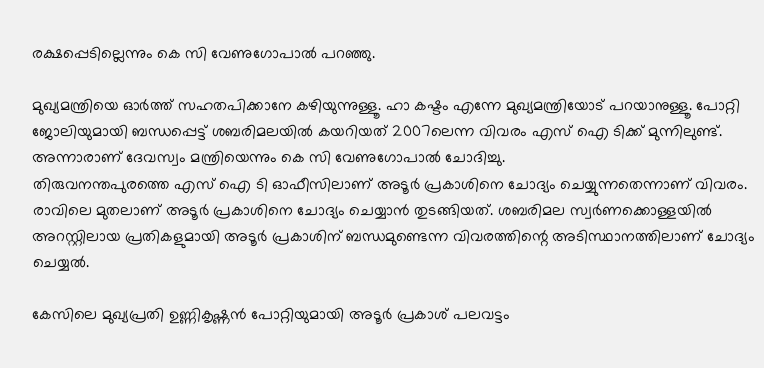രക്ഷപ്പെടില്ലെന്നും കെ സി വേണുഗോപാല്‍ പറഞ്ഞു.

മുഖ്യമന്ത്രിയെ ഓര്‍ത്ത് സഹതപിക്കാനേ കഴിയുന്നുള്ളൂ. ഹാ കഷ്ടം എന്നേ മുഖ്യമന്ത്രിയോട് പറയാനുള്ളൂ. പോറ്റി ജോലിയുമായി ബന്ധപ്പെട്ട് ശബരിമലയില്‍ കയറിയത് 2007ലെന്ന വിവരം എസ് ഐ ടിക്ക് മുന്നിലുണ്ട്. അന്നാരാണ് ദേവസ്വം മന്ത്രിയെന്നും കെ സി വേണുഗോപാല്‍ ചോദിച്ചു.
തിരുവനന്തപുരത്തെ എസ് ഐ ടി ഓഫീസിലാണ് അടൂര്‍ പ്രകാശിനെ ചോദ്യം ചെയ്യുന്നതെന്നാണ് വിവരം. രാവിലെ മുതലാണ് അടൂര്‍ പ്രകാശിനെ ചോദ്യം ചെയ്യാന്‍ തുടങ്ങിയത്. ശബരിമല സ്വര്‍ണക്കൊള്ളയില്‍ അറസ്റ്റിലായ പ്രതികളുമായി അടൂര്‍ പ്രകാശിന് ബന്ധമുണ്ടെന്ന വിവരത്തിന്റെ അടിസ്ഥാനത്തിലാണ് ചോദ്യം ചെയ്യല്‍.

കേസിലെ മുഖ്യപ്രതി ഉണ്ണികൃഷ്ണന്‍ പോറ്റിയുമായി അടൂര്‍ പ്രകാശ് പലവട്ടം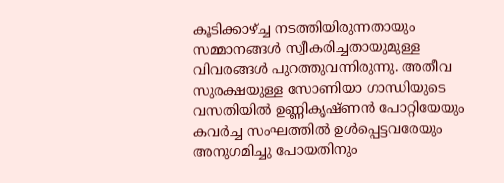കൂടിക്കാഴ്ച്ച നടത്തിയിരുന്നതായും സമ്മാനങ്ങള്‍ സ്വീകരിച്ചതായുമുള്ള വിവരങ്ങള്‍ പുറത്തുവന്നിരുന്നു. അതീവ സുരക്ഷയുള്ള സോണിയാ ഗാന്ധിയുടെ വസതിയില്‍ ഉണ്ണികൃഷ്ണന്‍ പോറ്റിയേയും കവര്‍ച്ച സംഘത്തില്‍ ഉള്‍പ്പെട്ടവരേയും അനുഗമിച്ചു പോയതിനും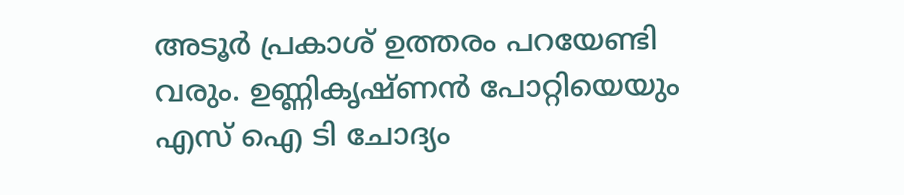അടൂര്‍ പ്രകാശ് ഉത്തരം പറയേണ്ടി വരും. ഉണ്ണികൃഷ്ണന്‍ പോറ്റിയെയും എസ് ഐ ടി ചോദ്യം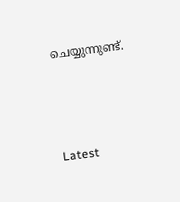ചെയ്യുന്നുണ്ട്.



Latest